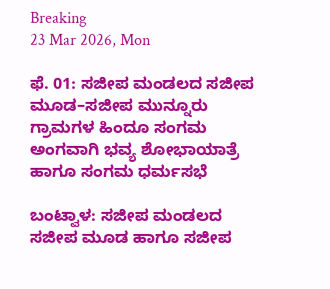Breaking
23 Mar 2026, Mon

ಫೆ. 01: ಸಜೀಪ ಮಂಡಲದ ಸಜೀಪ ಮೂಡ–ಸಜೀಪ ಮುನ್ನೂರು ಗ್ರಾಮಗಳ ಹಿಂದೂ ಸಂಗಮ ಅಂಗವಾಗಿ ಭವ್ಯ ಶೋಭಾಯಾತ್ರೆ ಹಾಗೂ ಸಂಗಮ ಧರ್ಮಸಭೆ

ಬಂಟ್ವಾಳ: ಸಜೀಪ ಮಂಡಲದ ಸಜೀಪ ಮೂಡ ಹಾಗೂ ಸಜೀಪ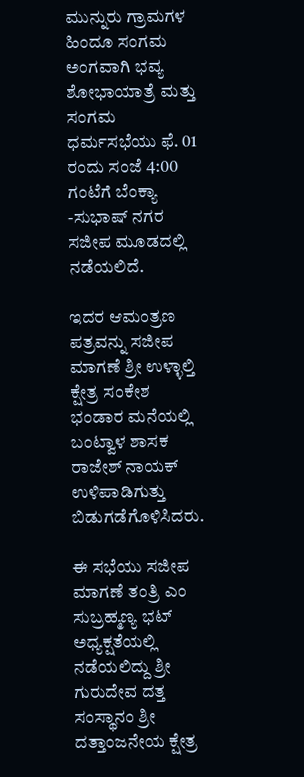ಮುನ್ನುರು ಗ್ರಾಮಗಳ ಹಿಂದೂ ಸಂಗಮ ಅಂಗವಾಗಿ ಭವ್ಯ ಶೋಭಾಯಾತ್ರೆ ಮತ್ತು ಸಂಗಮ ಧರ್ಮಸಭೆಯು ಫೆ. 01 ರಂದು ಸಂಜೆ 4:00 ಗಂಟೆಗೆ ಬೆಂಕ್ಯಾ -ಸುಭಾಷ್ ನಗರ ಸಜೀಪ ಮೂಡದಲ್ಲಿ ನಡೆಯಲಿದೆ.

ಇದರ ಆಮಂತ್ರಣ ಪತ್ರವನ್ನು ಸಜೀಪ ಮಾಗಣೆ ಶ್ರೀ ಉಳ್ಳಾಲ್ತಿ ಕ್ಷೇತ್ರ ಸಂಕೇಶ ಭಂಡಾರ ಮನೆಯಲ್ಲಿ ಬಂಟ್ವಾಳ ಶಾಸಕ ರಾಜೇಶ್ ನಾಯಕ್ ಉಳಿಪಾಡಿಗುತ್ತು ಬಿಡುಗಡೆಗೊಳಿಸಿದರು.

ಈ ಸಭೆಯು ಸಜೀಪ ಮಾಗಣೆ ತಂತ್ರಿ ಎಂ ಸುಬ್ರಹ್ಮಣ್ಯ ಭಟ್ ಅಧ್ಯಕ್ಷತೆಯಲ್ಲಿ ನಡೆಯಲಿದ್ದು ಶ್ರೀ ಗುರುದೇವ ದತ್ತ ಸಂಸ್ಥಾನಂ ಶ್ರೀ ದತ್ತಾಂಜನೇಯ ಕ್ಷೇತ್ರ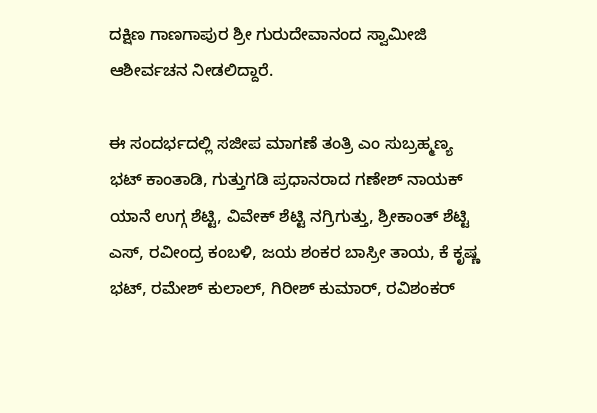ದಕ್ಷಿಣ ಗಾಣಗಾಪುರ ಶ್ರೀ ಗುರುದೇವಾನಂದ ಸ್ವಾಮೀಜಿ ಆಶೀರ್ವಚನ ನೀಡಲಿದ್ದಾರೆ.

ಈ ಸಂದರ್ಭದಲ್ಲಿ ಸಜೀಪ ಮಾಗಣೆ ತಂತ್ರಿ ಎಂ ಸುಬ್ರಹ್ಮಣ್ಯ ಭಟ್ ಕಾಂತಾಡಿ, ಗುತ್ತುಗಡಿ ಪ್ರಧಾನರಾದ ಗಣೇಶ್ ನಾಯಕ್ ಯಾನೆ ಉಗ್ಗ ಶೆಟ್ಟಿ, ವಿವೇಕ್ ಶೆಟ್ಟಿ ನಗ್ರಿಗುತ್ತು, ಶ್ರೀಕಾಂತ್ ಶೆಟ್ಟಿ ಎಸ್, ರವೀಂದ್ರ ಕಂಬಳಿ, ಜಯ ಶಂಕರ ಬಾಸ್ರೀ ತಾಯ, ಕೆ ಕೃಷ್ಣ ಭಟ್, ರಮೇಶ್ ಕುಲಾಲ್, ಗಿರೀಶ್ ಕುಮಾರ್, ರವಿಶಂಕರ್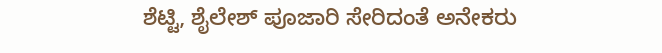ಶೆಟ್ಟಿ, ಶೈಲೇಶ್ ಪೂಜಾರಿ ಸೇರಿದಂತೆ ಅನೇಕರು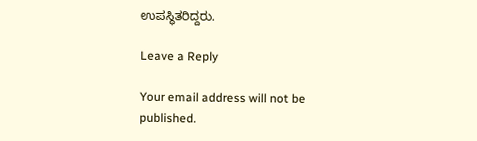ಉಪಸ್ಥಿತರಿದ್ದರು.

Leave a Reply

Your email address will not be published.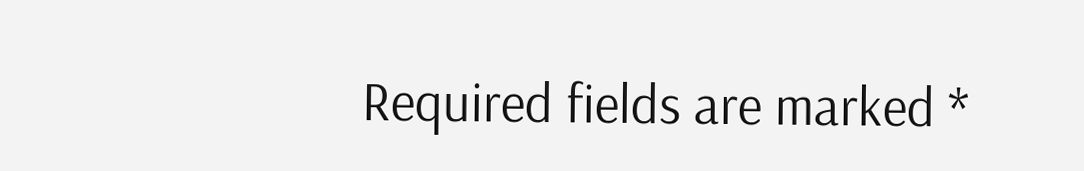Required fields are marked *